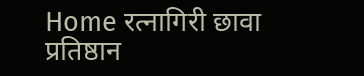Home रत्नागिरी छावा प्रतिष्ठान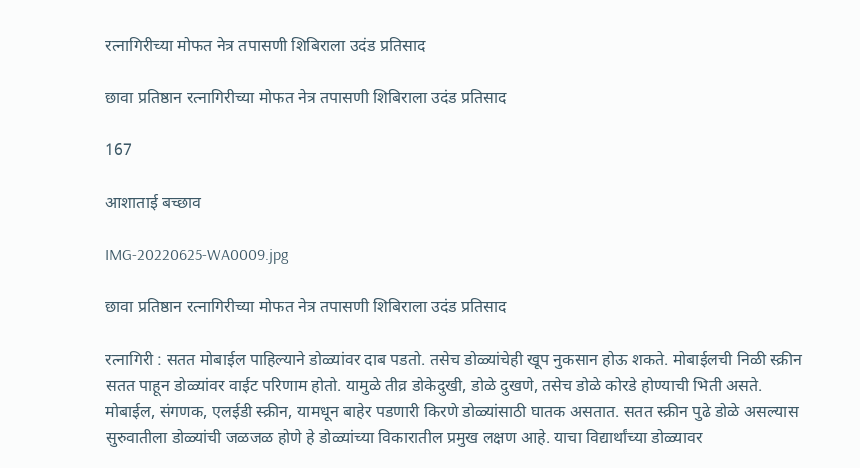रत्नागिरीच्या मोफत नेत्र तपासणी शिबिराला उदंड प्रतिसाद

छावा प्रतिष्ठान रत्नागिरीच्या मोफत नेत्र तपासणी शिबिराला उदंड प्रतिसाद

167

आशाताई बच्छाव

IMG-20220625-WA0009.jpg

छावा प्रतिष्ठान रत्नागिरीच्या मोफत नेत्र तपासणी शिबिराला उदंड प्रतिसाद

रत्नागिरी : सतत मोबाईल पाहिल्याने डोळ्यांवर दाब पडतो. तसेच डोळ्यांचेही खूप नुकसान होऊ शकते. मोबाईलची निळी स्क्रीन सतत पाहून डोळ्यांवर वाईट परिणाम होतो. यामुळे तीव्र डोकेदुखी, डोळे दुखणे, तसेच डोळे कोरडे होण्याची भिती असते. मोबाईल, संगणक, एलईडी स्क्रीन, यामधून बाहेर पडणारी किरणे डोळ्यांसाठी घातक असतात. सतत स्क्रीन पुढे डोळे असल्यास सुरुवातीला डोळ्यांची जळजळ होणे हे डोळ्यांच्या विकारातील प्रमुख लक्षण आहे. याचा विद्यार्थांच्या डोळ्यावर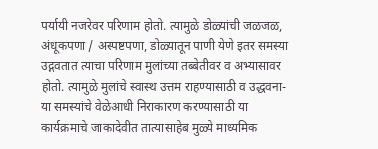पर्यायी नजरेवर परिणाम होतो. त्यामुळे डोळ्यांची जळजळ, अंधूकपणा / अस्पष्टपणा, डोळ्यातून पाणी येणे इतर समस्या उद्गवतात त्याचा परिणाम मुलांच्या तब्बेतीवर व अभ्यासावर होतो. त्यामुळे मुलांचे स्वास्थ उत्तम राहण्यासाठी व उद्धवना-या समस्यांचे वेळेआधी निराकारण करण्यासाठी या कार्यक्रमाचे जाकादेवीत तात्यासाहेब मुळ्ये माध्यमिक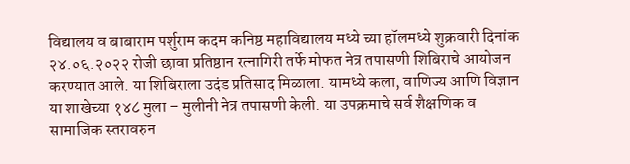विद्यालय व बाबाराम पर्शुराम कदम कनिष्ठ महाविद्यालय मध्ये च्या हॉलमध्ये शुक्रवारी दिनांक २४.०६.२०२२ रोजी छावा प्रतिष्ठान रत्नागिरी तर्फे मोफत नेत्र तपासणी शिबिराचे आयोजन करण्यात आले. या शिबिराला उदंड प्रतिसाद मिळाला. यामध्ये कला, वाणिज्य आणि विज्ञान या शाखेच्या १४८ मुला – मुलीनी नेत्र तपासणी केली. या उपक्रमाचे सर्व शैक्षणिक व सामाजिक स्तरावरुन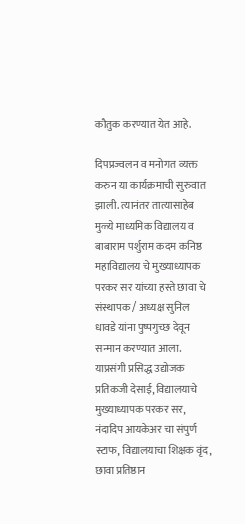कौतुक करण्यात येत आहे.

दिपप्रज्वलन व मनोगत व्यक्त करुन या कार्यक्रमाची सुरुवात झाली. त्यानंतर तात्यासाहेब मुळ्ये माध्यमिक विद्यालय व बाबाराम पर्शुराम कदम कनिष्ठ महाविद्यालय चे मुख्याध्यापक परकर सर यांच्या हस्ते छावा चे संस्थापक / अध्यक्ष सुनिल धावडे यांना पुष्पगुच्छ देवून सन्मान करण्यात आला. याप्रसंगी प्रसिद्ध उद्योजक प्रतिकजी देसाई, विद्यालयाचे मुख्याध्यापक परकर सर, नंदादिप आयकेअर चा संपुर्ण स्टाफ, विद्यालयाचा शिक्षक वृंद, छावा प्रतिष्ठान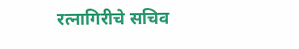रत्नागिरीचे सचिव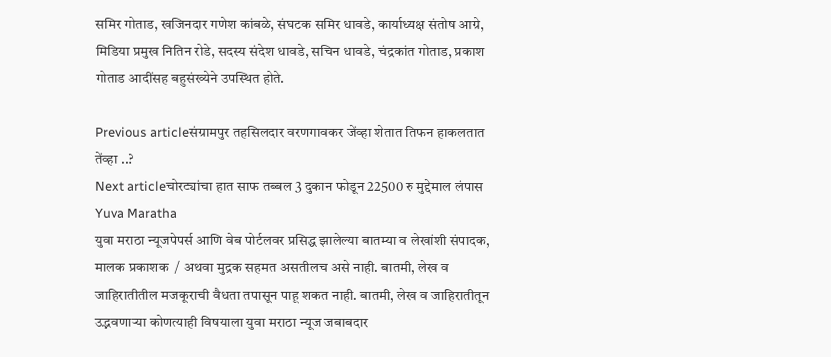समिर गोताड, खजिनदार गणेश कांबळे, संघटक समिर धावडे, कार्याध्यक्ष संतोष आग्रे, मिडिया प्रमुख नितिन रोडे, सदस्य संदेश धावडे, सचिन धावडे, चंद्रकांत गोताड, प्रकाश गोताड आदींसह बहुसंख्येने उपस्थित होते.

Previous articleसंग्रामपुर तहसिलदार वरणगावकर जेंव्हा शेतात तिफन हाकलतात तेंव्हा ..?
Next articleचोरट्यांचा हात साफ तब्बल 3 दुकान फोडून 22500 रु मुद्देमाल लंपास
Yuva Maratha
युवा मराठा न्यूजपेपर्स आणि वेब पोर्टलवर प्रसिद्ध झालेल्या बातम्या व लेखांशी संपादक, मालक प्रकाशक  / अथवा मुद्रक सहमत असतीलच असे नाही. बातमी, लेख व जाहिरातीतील मजकूराची वैधता तपासून पाहू शकत नाही. बातमी, लेख व जाहिरातीतून उद्भवणाऱ्या कोणत्याही विषयाला युवा मराठा न्यूज जबाबदार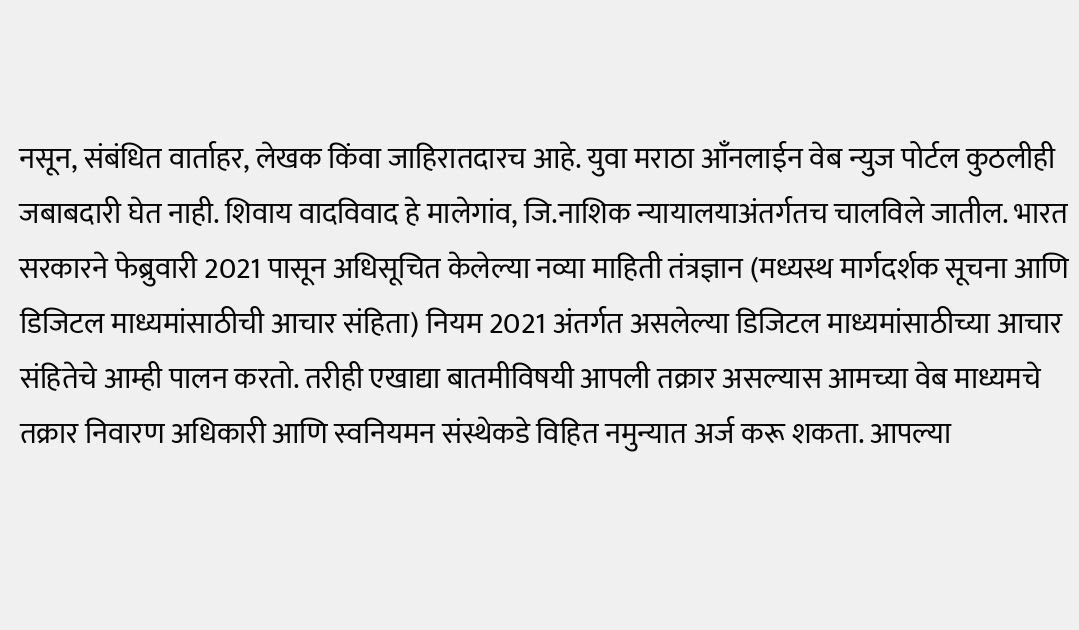नसून, संबंधित वार्ताहर, लेखक किंवा जाहिरातदारच आहे. युवा मराठा आँनलाईन वेब न्युज पोर्टल कुठलीही जबाबदारी घेत नाही. शिवाय वादविवाद हे मालेगांव, जि.नाशिक न्यायालयाअंतर्गतच चालविले जातील. भारत सरकारने फेब्रुवारी 2021 पासून अधिसूचित केलेल्या नव्या माहिती तंत्रज्ञान (मध्यस्थ मार्गदर्शक सूचना आणि डिजिटल माध्यमांसाठीची आचार संहिता) नियम 2021 अंतर्गत असलेल्या डिजिटल माध्यमांसाठीच्या आचार संहितेचे आम्ही पालन करतो. तरीही एखाद्या बातमीविषयी आपली तक्रार असल्यास आमच्या वेब माध्यमचे तक्रार निवारण अधिकारी आणि स्वनियमन संस्थेकडे विहित नमुन्यात अर्ज करू शकता. आपल्या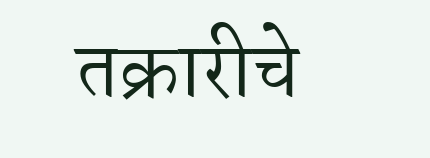तक्रारीचे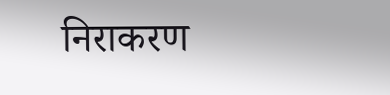निराकरण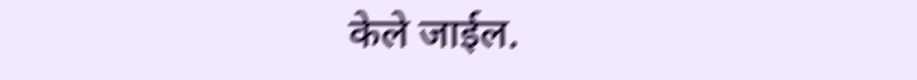केले जाईल.